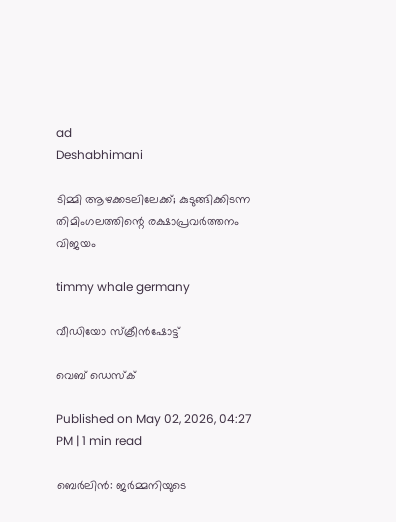ad
Deshabhimani

ടിമ്മി ആഴക്കടലിലേക്ക്; കുടുങ്ങിക്കിടന്ന തിമിംഗലത്തിന്റെ രക്ഷാപ്രവർത്തനം വിജയം

timmy whale germany

വീഡിയോ സ്ക്രീൻഷോട്ട്

വെബ് ഡെസ്ക്

Published on May 02, 2026, 04:27 PM | 1 min read

ബെർലിൻ: ജർമ്മനിയുടെ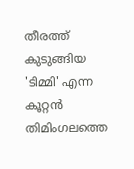തീരത്ത് കുടുങ്ങിയ 'ടിമ്മി' എന്ന കൂറ്റൻ തിമിംഗലത്തെ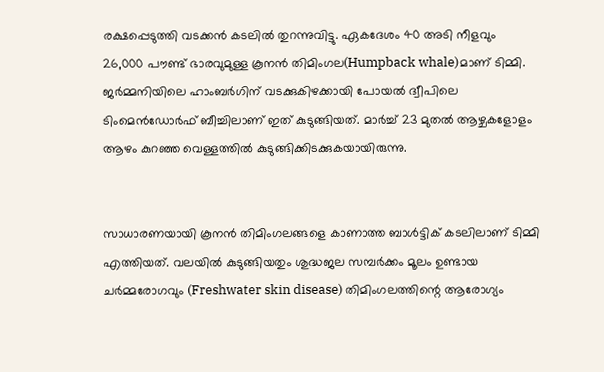രക്ഷപ്പെടുത്തി വടക്കൻ കടലിൽ തുറന്നുവിട്ടു. ഏകദേശം 40 അടി നീളവും 26,000 പൗണ്ട് ഭാരവുമുള്ള കൂനൻ തിമിംഗല(Humpback whale)മാണ് ടിമ്മി. ജർമ്മനിയിലെ ഹാംബർഗിന് വടക്കുകിഴക്കായി പോയൽ ദ്വീപിലെ ടിംമെൻഡോർഫ് ബീച്ചിലാണ് ഇത് കുടുങ്ങിയത്. മാർച്ച് 23 മുതൽ ആഴ്ചകളോളം ആഴം കുറഞ്ഞ വെള്ളത്തിൽ കുടുങ്ങിക്കിടക്കുകയായിരുന്നു.


സാധാരണയായി കൂനൻ തിമിംഗലങ്ങളെ കാണാത്ത ബാൾട്ടിക് കടലിലാണ് ടിമ്മി എത്തിയത്. വലയിൽ കുടുങ്ങിയതും ശുദ്ധജല സമ്പർക്കം മൂലം ഉണ്ടായ ചർമ്മരോഗവും (Freshwater skin disease) തിമിംഗലത്തിന്റെ ആരോഗ്യം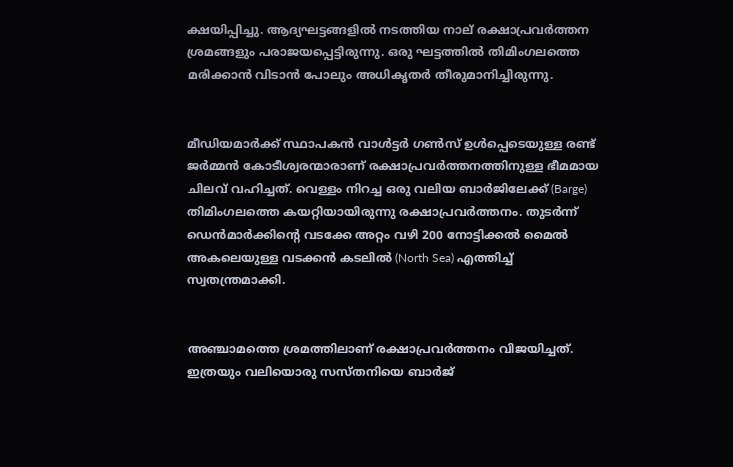ക്ഷയിപ്പിച്ചു. ആദ്യഘട്ടങ്ങളിൽ നടത്തിയ നാല് രക്ഷാപ്രവർത്തന ശ്രമങ്ങളും പരാജയപ്പെട്ടിരുന്നു. ഒരു ഘട്ടത്തിൽ തിമിംഗലത്തെ മരിക്കാൻ വിടാൻ പോലും അധികൃതർ തീരുമാനിച്ചിരുന്നു.


മീഡിയമാർക്ക് സ്ഥാപകൻ വാൾട്ടർ ഗൺസ് ഉൾപ്പെടെയുള്ള രണ്ട് ജർമ്മൻ കോടീശ്വരന്മാരാണ് രക്ഷാപ്രവർത്തനത്തിനുള്ള ഭീമമായ ചിലവ് വഹിച്ചത്. വെള്ളം നിറച്ച ഒരു വലിയ ബാർജിലേക്ക് (Barge) തിമിംഗലത്തെ കയറ്റിയായിരുന്നു രക്ഷാപ്രവർത്തനം. തുടർന്ന് ഡെൻമാർക്കിന്റെ വടക്കേ അറ്റം വഴി 200 നോട്ടിക്കൽ മൈൽ അകലെയുള്ള വടക്കൻ കടലിൽ (North Sea) എത്തിച്ച് സ്വതന്ത്രമാക്കി.


അഞ്ചാമത്തെ ശ്രമത്തിലാണ് രക്ഷാപ്രവർത്തനം വിജയിച്ചത്. ഇത്രയും വലിയൊരു സസ്തനിയെ ബാർജ്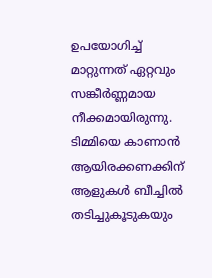ഉപയോഗിച്ച് മാറ്റുന്നത് ഏറ്റവും സങ്കീർണ്ണമായ നീക്കമായിരുന്നു. ടിമ്മിയെ കാണാൻ ആയിരക്കണക്കിന് ആളുകൾ ബീച്ചിൽ തടിച്ചുകൂടുകയും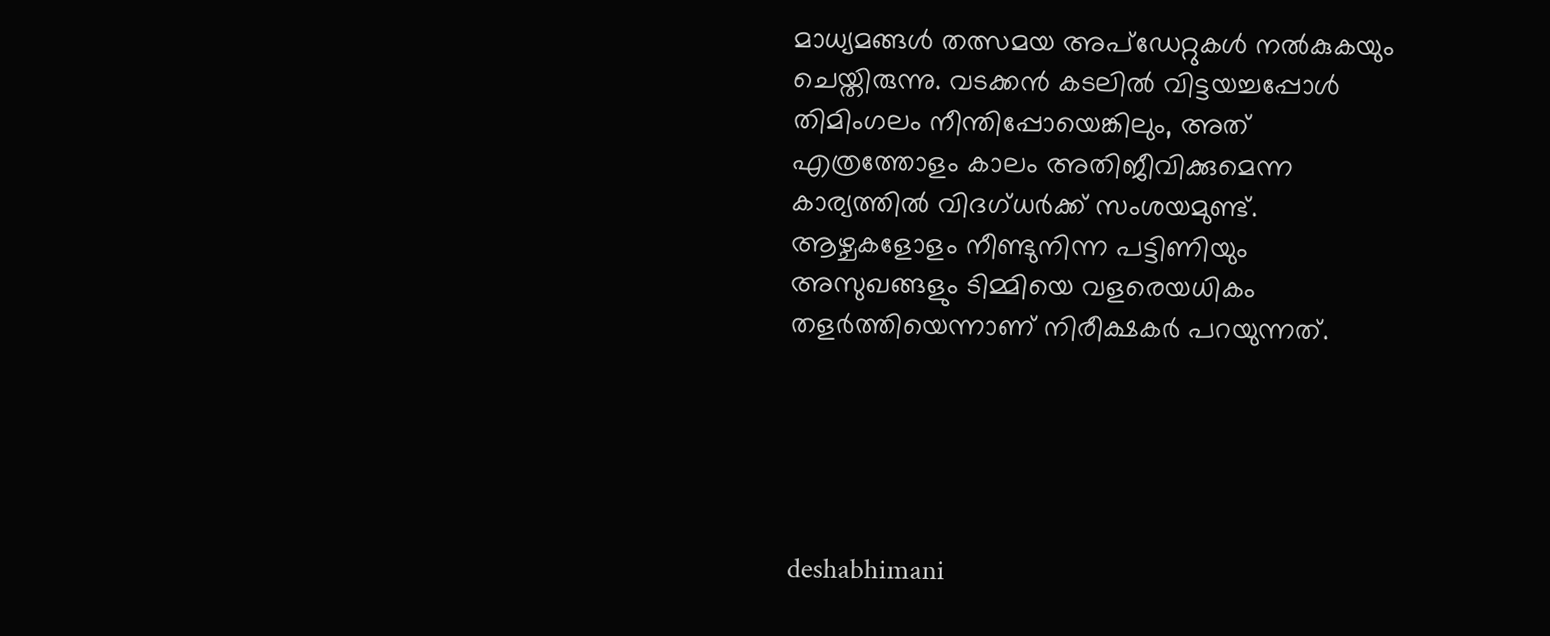മാധ്യമങ്ങൾ തത്സമയ അപ്‌ഡേറ്റുകൾ നൽകുകയും ചെയ്തിരുന്നു. വടക്കൻ കടലിൽ വിട്ടയച്ചപ്പോൾ തിമിംഗലം നീന്തിപ്പോയെങ്കിലും, അത് എത്രത്തോളം കാലം അതിജീവിക്കുമെന്ന കാര്യത്തിൽ വിദഗ്ധർക്ക് സംശയമുണ്ട്. ആഴ്ചകളോളം നീണ്ടുനിന്ന പട്ടിണിയും അസുഖങ്ങളും ടിമ്മിയെ വളരെയധികം തളർത്തിയെന്നാണ് നിരീക്ഷകർ പറയുന്നത്.





deshabhimani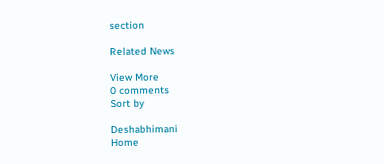section

Related News

View More
0 comments
Sort by

Deshabhimani
Home